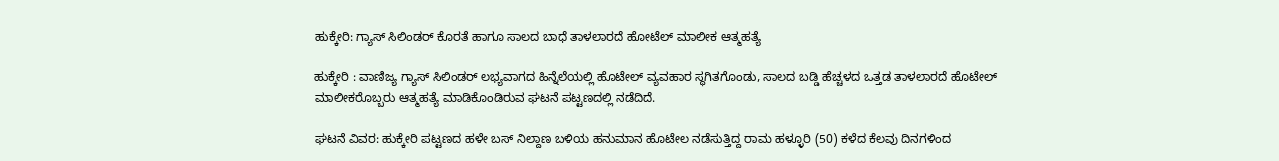ಹುಕ್ಕೇರಿ: ಗ್ಯಾಸ್ ಸಿಲಿಂಡರ್ ಕೊರತೆ ಹಾಗೂ ಸಾಲದ ಬಾಧೆ ತಾಳಲಾರದೆ ಹೋಟೆಲ್ ಮಾಲೀಕ ಆತ್ಮಹತ್ಯೆ

ಹುಕ್ಕೇರಿ : ವಾಣಿಜ್ಯ ಗ್ಯಾಸ್ ಸಿಲಿಂಡರ್ ಲಭ್ಯವಾಗದ ಹಿನ್ನೆಲೆಯಲ್ಲಿ ಹೊಟೇಲ್ ವ್ಯವಹಾರ ಸ್ಥಗಿತಗೊಂಡು, ಸಾಲದ ಬಡ್ಡಿ ಹೆಚ್ಚಳದ ಒತ್ತಡ ತಾಳಲಾರದೆ ಹೊಟೇಲ್ ಮಾಲೀಕರೊಬ್ಬರು ಆತ್ಮಹತ್ಯೆ ಮಾಡಿಕೊಂಡಿರುವ ಘಟನೆ ಪಟ್ಟಣದಲ್ಲಿ ನಡೆದಿದೆ.

ಘಟನೆ ವಿವರ: ಹುಕ್ಕೇರಿ ಪಟ್ಟಣದ ಹಳೇ ಬಸ್ ನಿಲ್ದಾಣ ಬಳಿಯ ಹನುಮಾನ ಹೊಟೇಲ ನಡೆಸುತ್ತಿದ್ದ ರಾಮ ಹಳ್ಳೂರಿ (50) ಕಳೆದ ಕೆಲವು ದಿನಗಳಿಂದ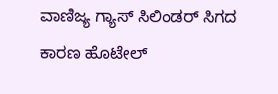ವಾಣಿಜ್ಯ ಗ್ಯಾಸ್ ಸಿಲಿಂಡರ್ ಸಿಗದ ಕಾರಣ ಹೊಟೇಲ್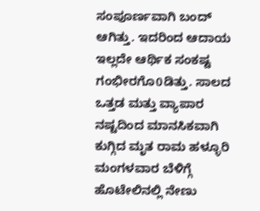ಸಂಪೂರ್ಣವಾಗಿ ಬಂದ್ ಆಗಿತ್ತು. ಇದರಿಂದ ಆದಾಯ ಇಲ್ಲದೇ ಆರ್ಥಿಕ ಸಂಕಷ್ಟ ಗಂಭೀರಗೊ0ಡಿತ್ತು. ಸಾಲದ ಒತ್ತಡ ಮತ್ತು ವ್ಯಾಪಾರ ನಷ್ಟದಿಂದ ಮಾನಸಿಕವಾಗಿ ಕುಗ್ಗಿದ ಮೃತ ರಾಮ ಹಳ್ಳೂರಿ ಮಂಗಳವಾರ ಬೆಳಿಗ್ಗೆ ಹೊಟೇಲಿನಲ್ಲಿ ನೇಣು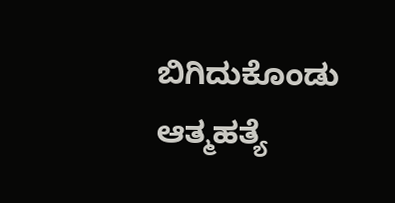ಬಿಗಿದುಕೊಂಡು ಆತ್ಮಹತ್ಯೆ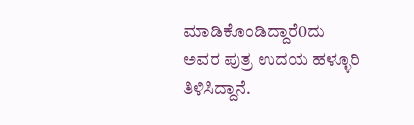ಮಾಡಿಕೊಂಡಿದ್ದಾರೆ0ದು ಅವರ ಪುತ್ರ ಉದಯ ಹಳ್ಳೂರಿ ತಿಳಿಸಿದ್ದಾನೆ.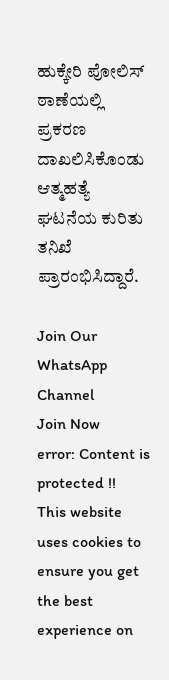ಹುಕ್ಕೇರಿ ಪೋಲಿಸ್ ಠಾಣೆಯಲ್ಲಿ ಪ್ರಕರಣ ದಾಖಲಿಸಿಕೊಂಡು ಆತ್ಮಹತ್ಯೆ ಘಟನೆಯ ಕುರಿತು ತನಿಖೆ ಪ್ರಾರಂಭಿಸಿದ್ದಾರೆ.

Join Our WhatsApp Channel
Join Now
error: Content is protected !!
This website uses cookies to ensure you get the best experience on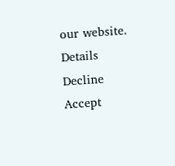our website. Details
Decline
Accept